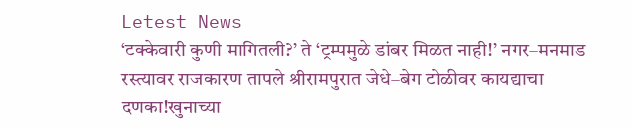Letest News
‘टक्केवारी कुणी मागितली?’ ते ‘ट्रम्पमुळे डांबर मिळत नाही!’ नगर–मनमाड रस्त्यावर राजकारण तापले श्रीरामपुरात जेधे–बेग टोळीवर कायद्याचा दणका!खुनाच्या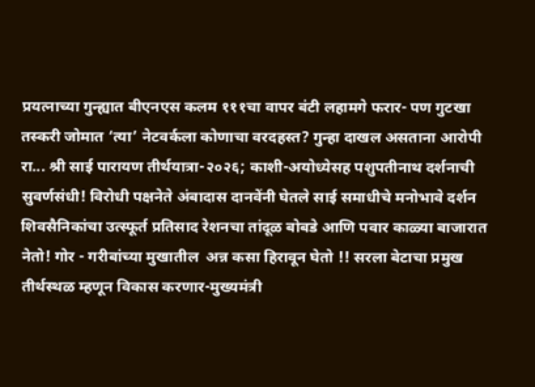प्रयत्नाच्या गुन्ह्यात बीएनएस कलम १११चा वापर बंटी लहामगे फरार- पण गुटखा तस्करी जोमात ‘त्या’ नेटवर्कला कोणाचा वरदहस्त? गुन्हा दाखल असताना आरोपी रा... श्री साई पारायण तीर्थयात्रा-२०२६; काशी-अयोध्येसह पशुपतीनाथ दर्शनाची सुवर्णसंधी! विरोधी पक्षनेते अंबादास दानवेंनी घेतले साई समाधीचे मनोभावे दर्शन शिवसैनिकांचा उत्स्फूर्त प्रतिसाद रेशनचा तांदूळ बोबडे आणि पवार काळ्या बाजारात नेतो! गोर - गरीबांच्या मुखातील  अन्न कसा हिरावून घेतो !! सरला बेटाचा प्रमुख तीर्थस्थळ म्हणून विकास करणार-मुख्यमंत्री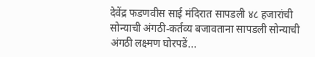देवेंद्र फडणवीस साई मंदिरात सापडली ४८ हजारांची सोन्याची अंगठी-कर्तव्य बजावताना सापडली सोन्याची अंगठी लक्ष्मण घोरपडें...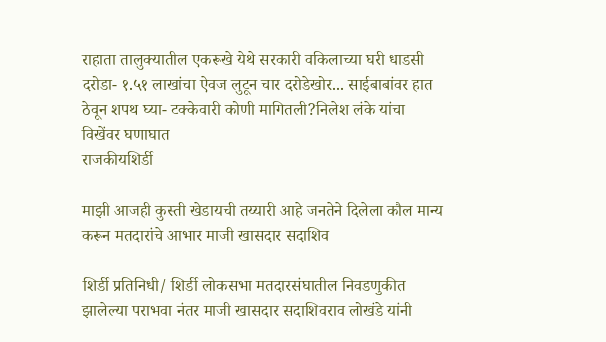राहाता तालुक्यातील एकरूखे येथे सरकारी वकिलाच्या घरी धाडसी दरोडा- १.५१ लाखांचा ऐवज लुटून चार दरोडेखोर... साईबाबांवर हात ठेवून शपथ घ्या- टक्केवारी कोणी मागितली?निलेश लंके यांचा विखेंवर घणाघात
राजकीयशिर्डी

माझी आजही कुस्ती खेडायची तय्यारी आहे जनतेने दिलेला कौल मान्य करून मतदारांचे आभार माजी खासदार सदाशिव

शिर्डी प्रतिनिधी/ शिर्डी लोकसभा मतदारसंघातील निवडणुकीत झालेल्या पराभवा नंतर माजी खासदार सदाशिवराव लोखंडे यांनी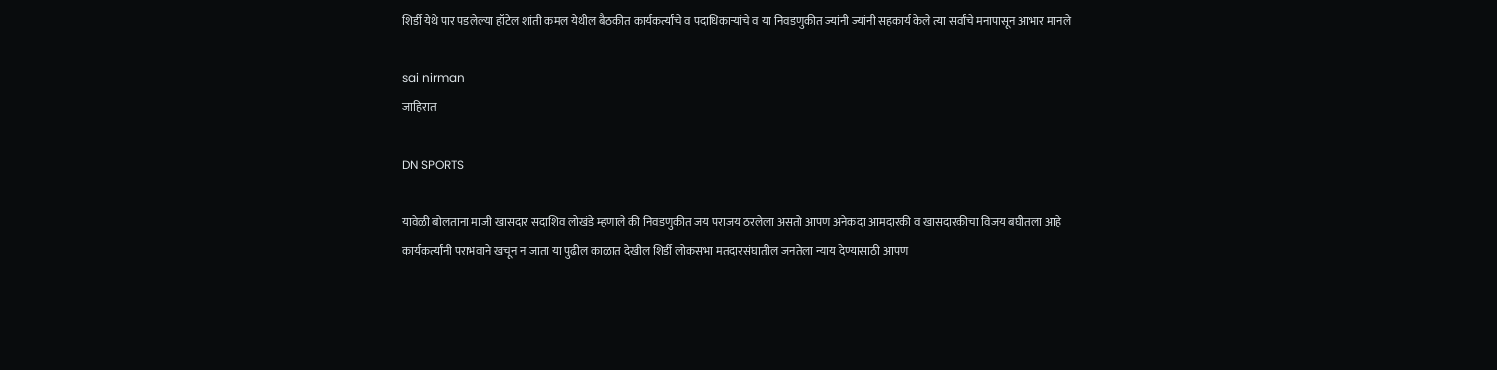शिर्डी येथे पार पडलेल्या हॉटेल शांती कमल येथील बैठकीत कार्यकर्त्यांचे व पदाधिकाऱ्यांचे व या निवडणुकीत ज्यांनी ज्यांनी सहकार्य केले त्या सर्वांचे मनापासून आभार मानले

sai nirman
जाहिरात

DN SPORTS

यावेळी बोलताना माजी खासदार सदाशिव लोखंडे म्हणाले की निवडणुकीत जय पराजय ठरलेला असतो आपण अनेकदा आमदारकी व खासदारकीचा विजय बघीतला आहे कार्यकर्त्यांनी पराभवाने खचून न जाता या पुढील काळात देखील शिर्डी लोकसभा मतदारसंघातील जनतेला न्याय देण्यासाठी आपण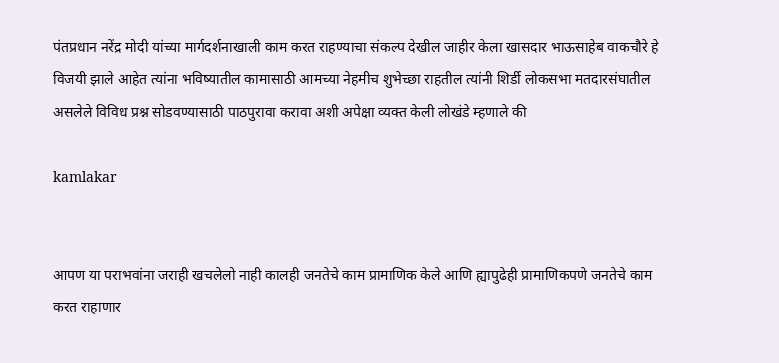पंतप्रधान नरेंद्र मोदी यांच्या मार्गदर्शनाखाली काम करत राहण्याचा संकल्प देखील जाहीर केला खासदार भाऊसाहेब वाकचौरे हे विजयी झाले आहेत त्यांना भविष्यातील कामासाठी आमच्या नेहमीच शुभेच्छा राहतील त्यांनी शिर्डी लोकसभा मतदारसंघातील असलेले विविध प्रश्न सोडवण्यासाठी पाठपुरावा करावा अशी अपेक्षा व्यक्त केली लोखंडे म्हणाले की

kamlakar


आपण या पराभवांना जराही खचलेलो नाही कालही जनतेचे काम प्रामाणिक केले आणि ह्यापुढेही प्रामाणिकपणे जनतेचे काम करत राहाणार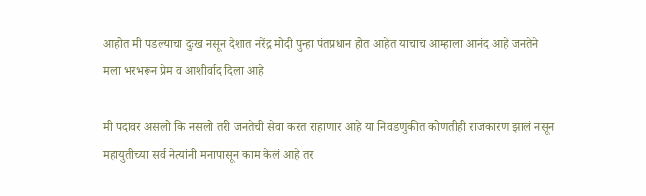आहोत मी पडल्याचा दुःख नसून देशात नरेंद्र मोदी पुन्हा पंतप्रधान होत आहेत याचाच आम्हाला आनंद आहे जनतेने मला भरभरून प्रेम व आशीर्वाद दिला आहे

मी पदावर असलो कि नसलो तरी जनतेची सेवा करत राहाणार आहे या निवडणुकीत कोणतीही राजकारण झालं नसून महायुतीच्या सर्व नेत्यांनी मनापासून काम केलं आहे तर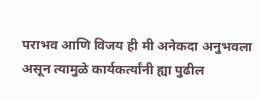पराभव आणि विजय ही मी अनेकदा अनुभवला असून त्यामुळे कार्यकर्त्यांनी ह्या पुढील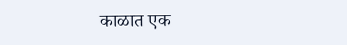काळात एक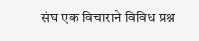संघ एक विचाराने विविध प्रश्न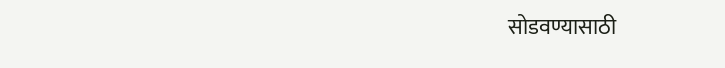सोडवण्यासाठी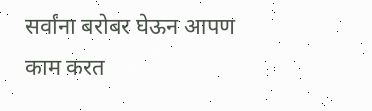सर्वांना बरोबर घेऊन आपण काम करत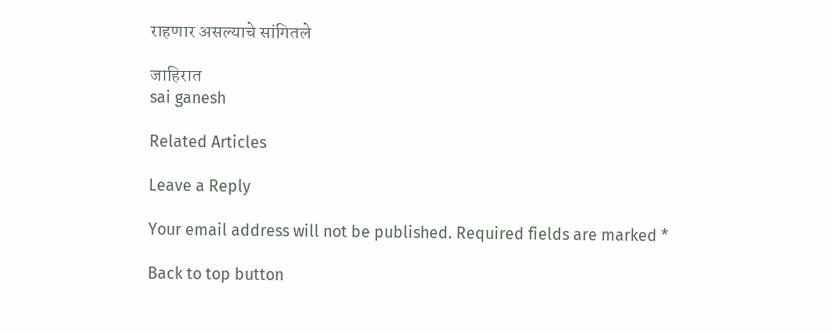राहणार असल्याचे सांगितले

जाहिरात
sai ganesh

Related Articles

Leave a Reply

Your email address will not be published. Required fields are marked *

Back to top button